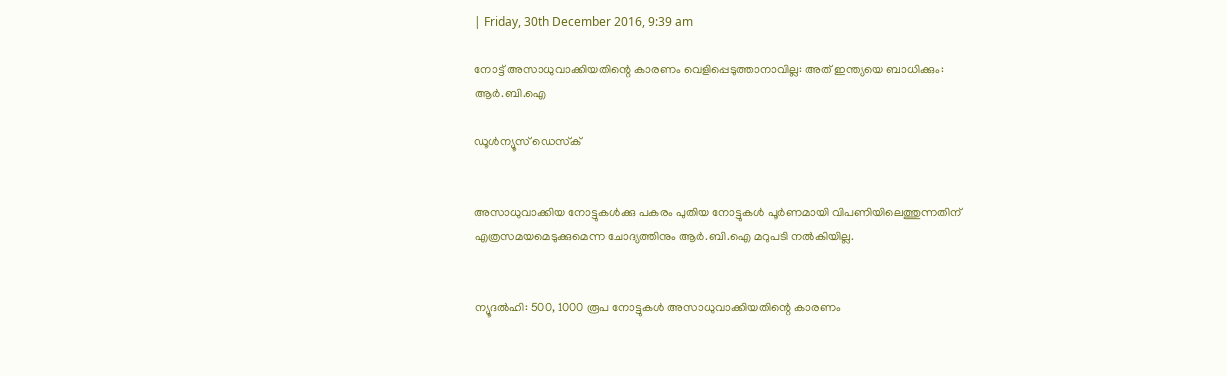| Friday, 30th December 2016, 9:39 am

നോട്ട് അസാധുവാക്കിയതിന്റെ കാരണം വെളിപ്പെടുത്താനാവില്ല: അത് ഇന്ത്യയെ ബാധിക്കും: ആര്‍.ബി.ഐ

ഡൂള്‍ന്യൂസ് ഡെസ്‌ക്


അസാധുവാക്കിയ നോട്ടുകള്‍ക്കു പകരം പുതിയ നോട്ടുകള്‍ പൂര്‍ണമായി വിപണിയിലെത്തുന്നതിന് എത്രസമയമെടുക്കുമെന്ന ചോദ്യത്തിനും ആര്‍.ബി.ഐ മറുപടി നല്‍കിയില്ല.


ന്യൂദല്‍ഹി: 500, 1000 രൂപ നോട്ടുകള്‍ അസാധുവാക്കിയതിന്റെ കാരണം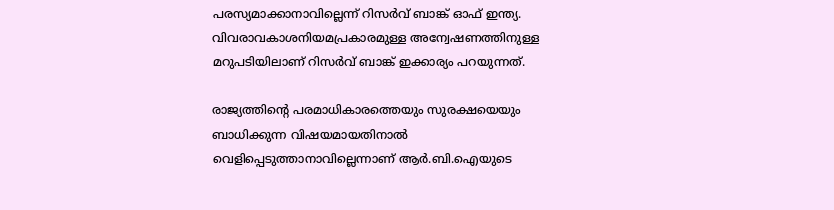പരസ്യമാക്കാനാവില്ലെന്ന് റിസര്‍വ് ബാങ്ക് ഓഫ് ഇന്ത്യ. വിവരാവകാശനിയമപ്രകാരമുള്ള അന്വേഷണത്തിനുള്ള മറുപടിയിലാണ് റിസര്‍വ് ബാങ്ക് ഇക്കാര്യം പറയുന്നത്.

രാജ്യത്തിന്റെ പരമാധികാരത്തെയും സുരക്ഷയെയും ബാധിക്കുന്ന വിഷയമായതിനാല്‍ വെളിപ്പെടുത്താനാവില്ലെന്നാണ് ആര്‍.ബി.ഐയുടെ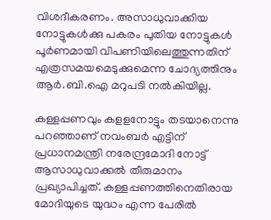വിശദീകരണം. അസാധുവാക്കിയ നോട്ടുകള്‍ക്കു പകരം പുതിയ നോട്ടുകള്‍ പൂര്‍ണമായി വിപണിയിലെത്തുന്നതിന് എത്രസമയമെടുക്കുമെന്ന ചോദ്യത്തിനും ആര്‍.ബി.ഐ മറുപടി നല്‍കിയില്ല.

കള്ളപ്പണവും കളളനോട്ടും തടയാനെന്നു പറഞ്ഞാണ് നവംബര്‍ എട്ടിന് പ്രധാനമന്ത്രി നരേന്ദ്രമോദി നോട്ട് ആസാധുവാക്കല്‍ തീരുമാനം പ്രഖ്യാപിച്ചത്. കള്ളപ്പണത്തിനെതിരായ മോദിയുടെ യുദ്ധം എന്ന പേരില്‍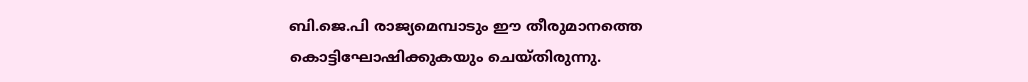ബി.ജെ.പി രാജ്യമെമ്പാടും ഈ തീരുമാനത്തെ കൊട്ടിഘോഷിക്കുകയും ചെയ്തിരുന്നു.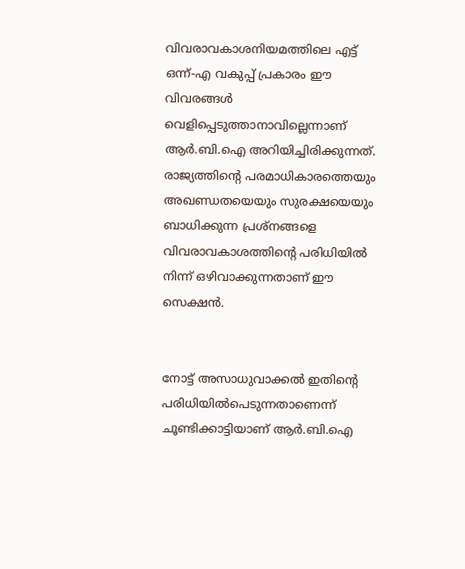വിവരാവകാശനിയമത്തിലെ എട്ട് ഒന്ന്-എ വകുപ്പ് പ്രകാരം ഈ വിവരങ്ങള്‍ വെളിപ്പെടുത്താനാവില്ലെന്നാണ് ആര്‍.ബി.ഐ അറിയിച്ചിരിക്കുന്നത്. രാജ്യത്തിന്റെ പരമാധികാരത്തെയും അഖണ്ഡതയെയും സുരക്ഷയെയും ബാധിക്കുന്ന പ്രശ്‌നങ്ങളെ വിവരാവകാശത്തിന്റെ പരിധിയില്‍ നിന്ന് ഒഴിവാക്കുന്നതാണ് ഈ സെക്ഷന്‍.


നോട്ട് അസാധുവാക്കല്‍ ഇതിന്റെ പരിധിയില്‍പെടുന്നതാണെന്ന് ചൂണ്ടിക്കാട്ടിയാണ് ആര്‍.ബി.ഐ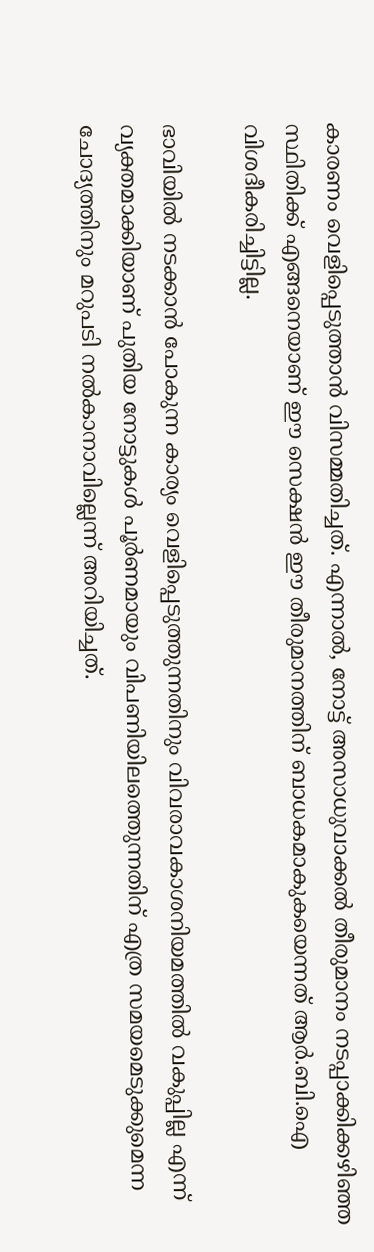കാരണം വെളിപ്പെടുത്താന്‍ വിസമ്മതിച്ചത്. എന്നാല്‍, നോട്ട് അസാധുവാക്കല്‍ തീരുമാനം നടപ്പാക്കിക്കഴിഞ്ഞ സ്ഥിതിക്ക് എങ്ങനെയാണ് ഈ സെക്ഷന്‍ ഈ തീരുമാനത്തിന് ബാധകമാകുകയെന്നത് ആര്‍.ബി.ഐ വിശദീകരിച്ചിട്ടില്ല.

ഭാവിയില്‍ നടക്കാന്‍ പോകുന്ന കാര്യം വെളിപ്പെടുത്തുന്നതിനും വിവരാവകാശനിയമത്തില്‍ വകുപ്പില്ല എന്ന് വ്യക്തമാക്കിയാണ് പുതിയ നോട്ടുകള്‍ പൂര്‍ണമായും വിപണിയിലത്തെുന്നതിന് എത്ര സമയമെടുക്കുമെന്ന ചോദ്യത്തിനും മറുപടി നല്‍കാനാവില്ലെന്ന് അറിയിച്ചത്.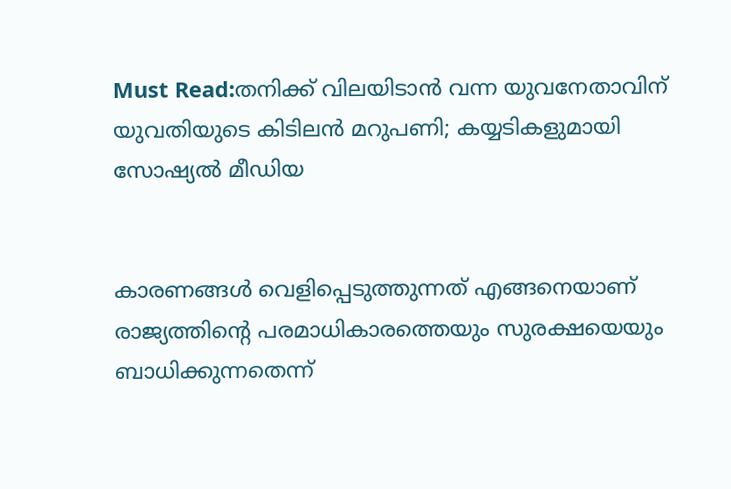Must Read:തനിക്ക് വിലയിടാന്‍ വന്ന യുവനേതാവിന് യുവതിയുടെ കിടിലന്‍ മറുപണി; കയ്യടികളുമായി സോഷ്യല്‍ മീഡിയ


കാരണങ്ങള്‍ വെളിപ്പെടുത്തുന്നത് എങ്ങനെയാണ് രാജ്യത്തിന്റെ പരമാധികാരത്തെയും സുരക്ഷയെയും ബാധിക്കുന്നതെന്ന്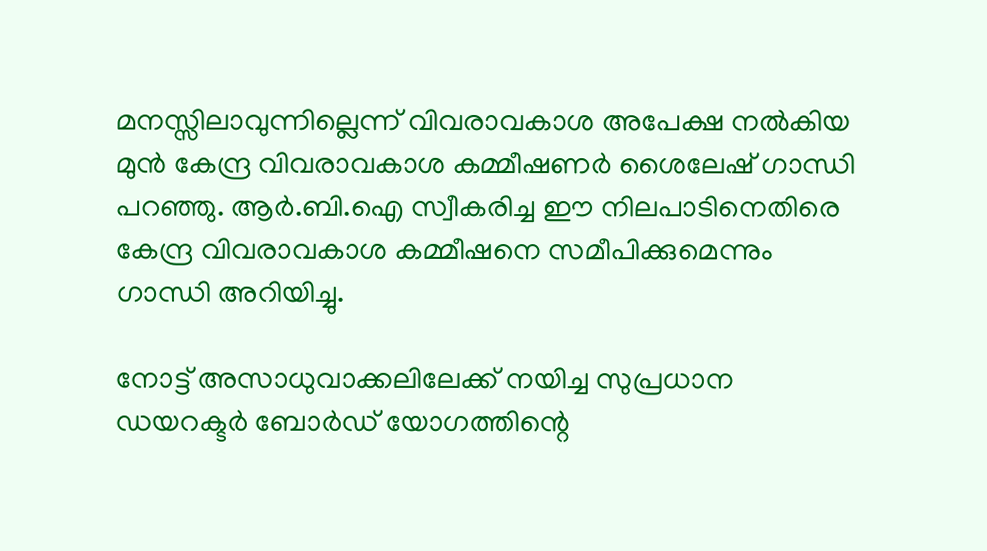മനസ്സിലാവുന്നില്ലെന്ന് വിവരാവകാശ അപേക്ഷ നല്‍കിയ മുന്‍ കേന്ദ്ര വിവരാവകാശ കമ്മീഷണര്‍ ശൈലേഷ് ഗാന്ധി പറഞ്ഞു. ആര്‍.ബി.ഐ സ്വീകരിച്ച ഈ നിലപാടിനെതിരെ കേന്ദ്ര വിവരാവകാശ കമ്മീഷനെ സമീപിക്കുമെന്നും ഗാന്ധി അറിയിച്ചു.

നോട്ട് അസാധുവാക്കലിലേക്ക് നയിച്ച സുപ്രധാന ഡയറക്ടര്‍ ബോര്‍ഡ് യോഗത്തിന്റെ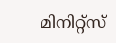മിനിറ്റ്‌സ്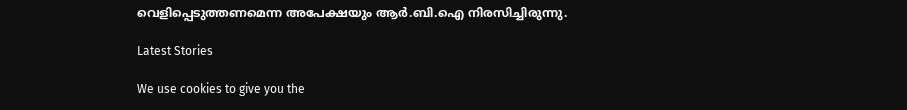വെളിപ്പെടുത്തണമെന്ന അപേക്ഷയും ആര്‍.ബി.ഐ നിരസിച്ചിരുന്നു.

Latest Stories

We use cookies to give you the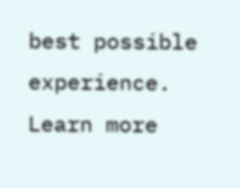best possible experience. Learn more